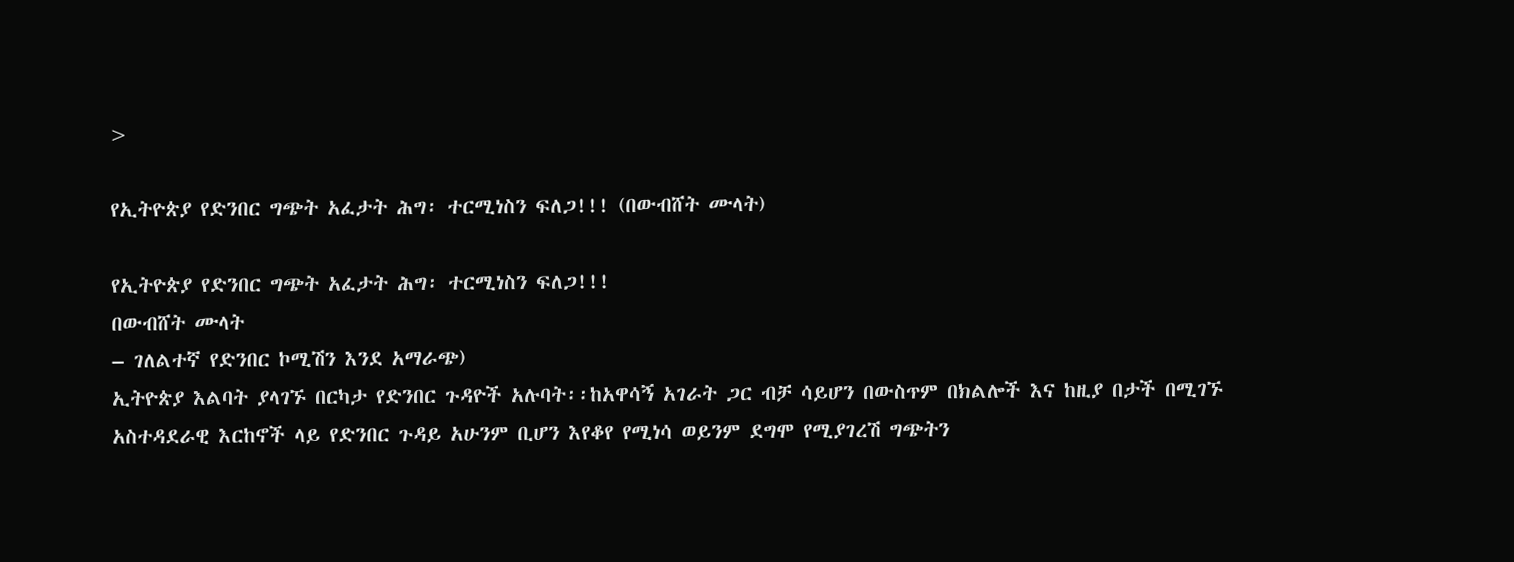>

የኢትዮጵያ የድንበር ግጭት አፈታት ሕግ፡ ተርሚነስን ፍለጋ!!! (በውብሸት ሙላት)

የኢትዮጵያ የድንበር ግጭት አፈታት ሕግ፡ ተርሚነስን ፍለጋ!!!
በውብሸት ሙላት
– ገለልተኛ የድንበር ኮሚሽን እንደ አማራጭ)
ኢትዮጵያ እልባት ያላገኙ በርካታ የድንበር ጉዳዮች አሉባት፡፡ከአዋሳኝ አገራት ጋር ብቻ ሳይሆን በውስጥም በክልሎች እና ከዚያ በታች በሚገኙ አስተዳደራዊ እርከኖች ላይ የድንበር ጉዳይ አሁንም ቢሆን እየቆየ የሚነሳ ወይንም ደግሞ የሚያገረሽ ግጭትን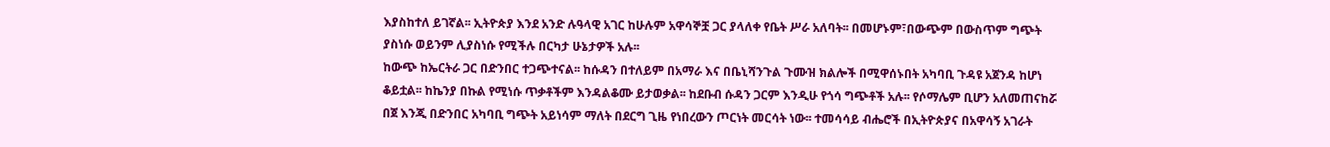እያስከተለ ይገኛል፡፡ ኢትዮጵያ እንደ አንድ ሉዓላዊ አገር ከሁሉም አዋሳኞቿ ጋር ያላለቀ የቤት ሥራ አለባት፡፡ በመሆኑም፣በውጭም በውስጥም ግጭት ያስነሱ ወይንም ሊያስነሱ የሚችሉ በርካታ ሁኔታዎች አሉ፡፡
ከውጭ ከኤርትራ ጋር በድንበር ተጋጭተናል፡፡ ከሱዳን በተለይም በአማራ እና በቤኒሻንጉል ጉሙዝ ክልሎች በሚዋሰኑበት አካባቢ ጉዳዩ አጀንዳ ከሆነ ቆይቷል፡፡ ከኬንያ በኩል የሚነሱ ጥቃቶችም እንዳልቆሙ ይታወቃል፡፡ ከደቡብ ሱዳን ጋርም እንዲሁ የጎሳ ግጭቶች አሉ፡፡ የሶማሌም ቢሆን አለመጠናከሯ በጀ እንጂ በድንበር አካባቢ ግጭት አይነሳም ማለት በደርግ ጊዜ የነበረውን ጦርነት መርሳት ነው፡፡ ተመሳሳይ ብሔሮች በኢትዮጵያና በአዋሳኝ አገራት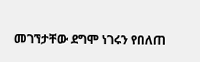መገኘታቸው ደግሞ ነገሩን የበለጠ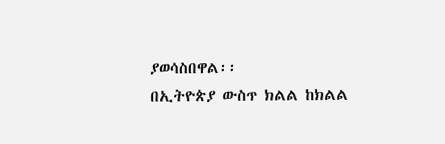ያወሳስበዋል፡፡
በኢትዮጵያ ውስጥ ክልል ከክልል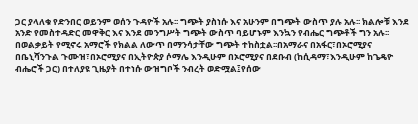ጋር ያላለቁ የድንበር ወይንም ወሰን ጉዳዮች አሉ፡፡ ግጭት ያስነሱ እና አሁንም በግጭት ውስጥ ያሉ አሉ፡፡ ክልሎቹ እንደ አንድ የመስተዳድር መዋቅር እና እንደ መንግሥት ግጭት ውስጥ ባይሆኑም እንኳን የብሔር ግጭቶች ግን አሉ፡፡ በወልቃይት የሚኖሩ አማሮች የክልል ለውጥ በማንሳታቸው ግጭት ተከስቷል፡፡በአማራና በአፋር፣በኦሮሚያና በቤኒሻንጉል ጉሙዝ፣በኦሮሚያና በኢትዮጵያ ሶማሌ እንዲሁም በኦሮሚያና በደቡብ (ከሲዳማ፣እንዲሁም ከጌዴዮ ብሔሮች ጋር) በተለያዩ ጊዜያት በተነሱ ውዝግቦች ንብረት ወድሟል፤የሰው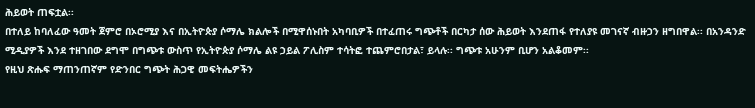ሕይወት ጠፍቷል፡፡
በተለይ ከባለፈው ዓመት ጀምሮ በኦሮሚያ እና በኢትዮጵያ ሶማሌ ክልሎች በሚዋሰኑበት አካባቢዎች በተፈጠሩ ግጭቶች በርካታ ሰው ሕይወት እንደጠፋ የተለያዩ መገናኛ ብዙኃን ዘግበዋል፡፡ በአንዳንድ ሚዲያዎች እንደ ተዘገበው ደግሞ በግጭቱ ውስጥ የኢትዮጵያ ሶማሌ ልዩ ኃይል ፖሊስም ተሳትፎ ተጨምሮበታል፣ ይላሉ፡፡ ግጭቱ አሁንም ቢሆን አልቆመም፡፡
የዚህ ጽሑፍ ማጠንጠኛም የድንበር ግጭት ሕጋዊ መፍትሔዎችን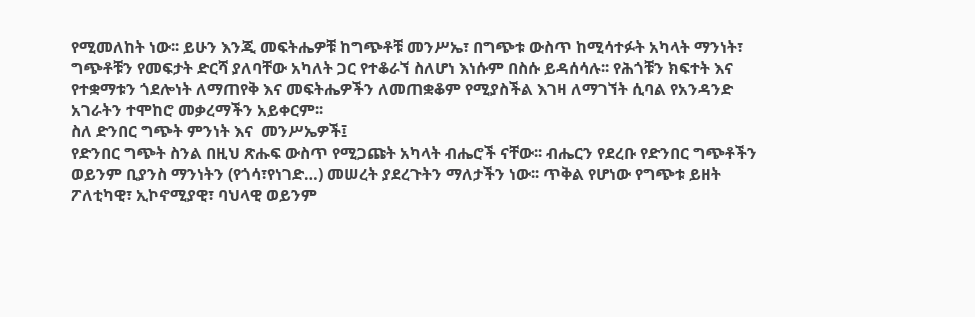የሚመለከት ነው፡፡ ይሁን እንጂ መፍትሔዎቹ ከግጭቶቹ መንሥኤ፣ በግጭቱ ውስጥ ከሚሳተፉት አካላት ማንነት፣ ግጭቶቹን የመፍታት ድርሻ ያለባቸው አካለት ጋር የተቆራኘ ስለሆነ እነሱም በስሱ ይዳሰሳሉ፡፡ የሕጎቹን ክፍተት እና የተቋማቱን ጎደሎነት ለማጠየቅ እና መፍትሔዎችን ለመጠቋቆም የሚያስችል እገዛ ለማገኘት ሲባል የአንዳንድ አገራትን ተሞከሮ መቃረማችን አይቀርም፡፡
ስለ ድንበር ግጭት ምንነት እና  መንሥኤዎች፤
የድንበር ግጭት ስንል በዚህ ጽሑፍ ውስጥ የሚጋጩት አካላት ብሔሮች ናቸው፡፡ ብሔርን የደረቡ የድንበር ግጭቶችን ወይንም ቢያንስ ማንነትን (የጎሳ፣የነገድ…) መሠረት ያደረጉትን ማለታችን ነው፡፡ ጥቅል የሆነው የግጭቱ ይዘት ፖለቲካዊ፣ ኢኮኖሚያዊ፣ ባህላዊ ወይንም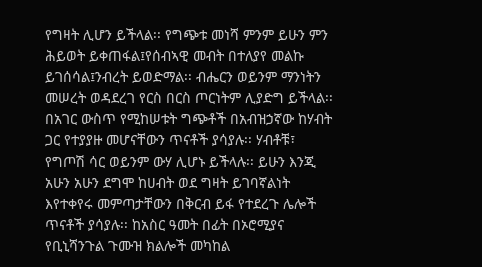የግዛት ሊሆን ይችላል፡፡ የግጭቱ መነሻ ምንም ይሁን ምን ሕይወት ይቀጠፋል፤የሰብኣዊ መብት በተለያየ መልኩ ይገሰሳል፤ንብረት ይወድማል፡፡ ብሔርን ወይንም ማንነትን መሠረት ወዳደረገ የርስ በርስ ጦርነትም ሊያድግ ይችላል፡፡
በአገር ውስጥ የሚከሠቱት ግጭቶች በአብዝኃኛው ከሃብት ጋር የተያያዙ መሆናቸውን ጥናቶች ያሳያሉ፡፡ ሃብቶቹ፣ የግጦሽ ሳር ወይንም ውሃ ሊሆኑ ይችላሉ፡፡ ይሁን እንጂ አሁን አሁን ደግሞ ከሀብት ወደ ግዛት ይገባኛልነት እየተቀየሩ መምጣታቸውን በቅርብ ይፋ የተደረጉ ሌሎች ጥናቶች ያሳያሉ፡፡ ከአስር ዓመት በፊት በኦሮሚያና የቢኒሻንጉል ጉሙዝ ክልሎች መካከል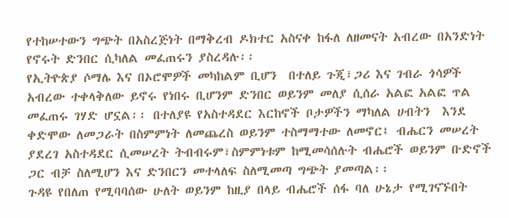የተከሠተውን ግጭት በአስረጅነት በማቅረብ ዶክተር አስናቀ ከፋለ ለዘመናት አብረው በአንድነት  የኖሩት ድንበር ሲካለል መፈጠሩን ያስረዳሉ፡፡
የኢትዮጵያ ሶማሌ እና በኦሮሞዎች መካከልም ቢሆን  በተለይ ጉጂ፣ጋሪ እና ገብራ ጎሳዎች አብረው ተቀላቅለው ይኖሩ የነበሩ ቢሆንም ድንበር ወይንም መለያ ሲሰራ አልፎ አልፎ ጥል መፈጠሩ ገሃድ ሆኗል፡፡ በተለያዩ የአስተዳደር እርከኖች ቦታዎችን ማካለል ሀብትን  እንደ ቀድሞው ለመጋራት በስምምነት ለመጨረስ ወይንም ተስማማተው ለመኖር፤ ብሔርን መሠረት ያደረገ አስተዳደር ሲመሠረት ትብብሩም፣ስምምነቱም ከሚመሳሰሉት ብሔሮች ወይንም ቡድኖች ጋር ብቻ ስለሚሆን እና ድንበርን መተላለፍ ስለሚመጣ ግጭት ያመጣል፡፡
ጉዳዩ የበለጠ የሚባባሰው ሁለት ወይንም ከዚያ በላይ ብሔሮች ሰፋ ባለ ሁኔታ የሚገናኙበት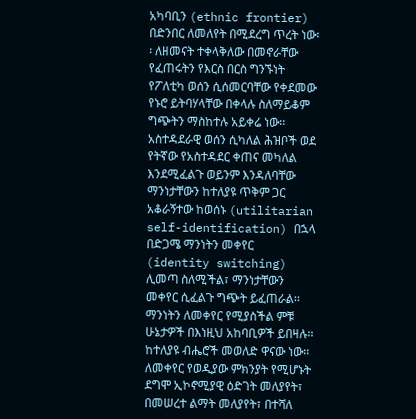አካባቢን (ethnic frontier) በድንበር ለመለየት በሚደረግ ጥረት ነው፡፡ ለዘመናት ተቀላቅለው በመኖራቸው የፈጠሩትን የእርስ በርስ ግንኙነት የፖለቲካ ወሰን ሲሰመርባቸው የቀደመው የኑሮ ይትባሃላቸው በቀላሉ ስለማይቆም ግጭትን ማስከተሉ አይቀሬ ነው፡፡ አስተዳደራዊ ወሰን ሲካለል ሕዝቦች ወደ የትኛው የአስተዳደር ቀጠና መካለል እንደሚፈልጉ ወይንም እንዳለባቸው ማንነታቸውን ከተለያዩ ጥቅም ጋር አቆራኝተው ከወሰኑ (utilitarian self-identification) በኋላ በድጋሜ ማንነትን መቀየር (identity switching) ሊመጣ ስለሚችል፣ ማንነታቸውን መቀየር ሲፈልጉ ግጭት ይፈጠራል፡፡
ማንነትን ለመቀየር የሚያስችል ምቹ ሁኔታዎች በእነዚህ አከባቢዎች ይበዛሉ፡፡ ከተለያዩ ብሔሮች መወለድ ዋናው ነው፡፡ ለመቀየር የወዲያው ምክንያት የሚሆኑት ደግሞ ኢኮኖሚያዊ ዕድገት መለያየት፣ በመሠረተ ልማት መለያየት፣ በተሻለ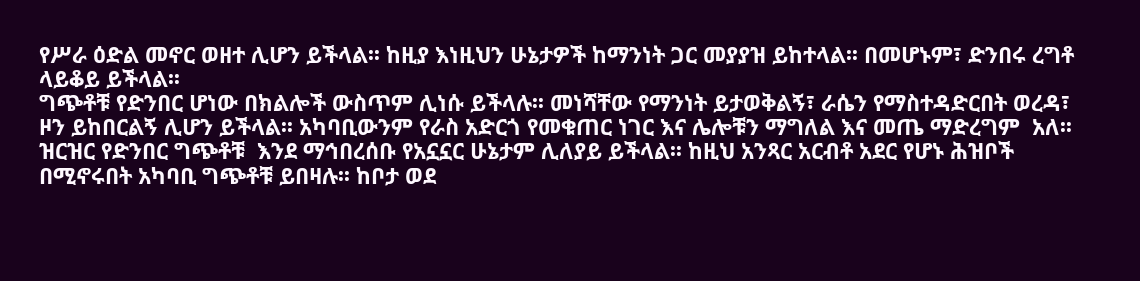የሥራ ዕድል መኖር ወዘተ ሊሆን ይችላል፡፡ ከዚያ እነዚህን ሁኔታዎች ከማንነት ጋር መያያዝ ይከተላል፡፡ በመሆኑም፣ ድንበሩ ረግቶ ላይቆይ ይችላል፡፡
ግጭቶቹ የድንበር ሆነው በክልሎች ውስጥም ሊነሱ ይችላሉ፡፡ መነሻቸው የማንነት ይታወቅልኝ፣ ራሴን የማስተዳድርበት ወረዳ፣ ዞን ይከበርልኝ ሊሆን ይችላል፡፡ አካባቢውንም የራስ አድርጎ የመቁጠር ነገር እና ሌሎቹን ማግለል እና መጤ ማድረግም  አለ፡፡
ዝርዝር የድንበር ግጭቶቹ  እንደ ማኅበረሰቡ የአኗኗር ሁኔታም ሊለያይ ይችላል፡፡ ከዚህ አንጻር አርብቶ አደር የሆኑ ሕዝቦች በሚኖሩበት አካባቢ ግጭቶቹ ይበዛሉ፡፡ ከቦታ ወደ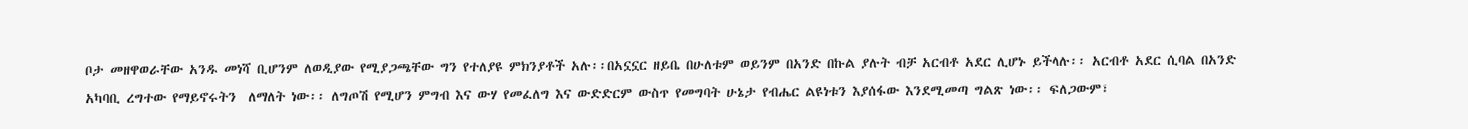ቦታ መዘዋወራቸው አንዱ መነሻ ቢሆንም ለወዲያው የሚያጋጫቸው ግን የተለያዩ ምክንያቶች አሉ፡፡በአኗኗር ዘይቤ በሁለቱም ወይንም በአንድ በኩል ያሉት ብቻ አርብቶ አደር ሊሆኑ ይችላሉ፡፡ አርብቶ አደር ሲባል በአንድ አካባቢ ረግተው የማይኖሩትን  ለማለት ነው፡፡ ለግጦሽ የሚሆን ምግብ እና ውሃ የመፈለግ እና ውድድርም ውስጥ የመግባት ሁኔታ የብሔር ልዩነቱን እያሰፋው እንደሚመጣ ግልጽ ነው፡፡ ፍለጋውም፣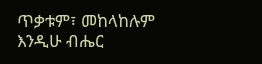ጥቃቱም፣ መከላከሉም እንዲሁ ብሔር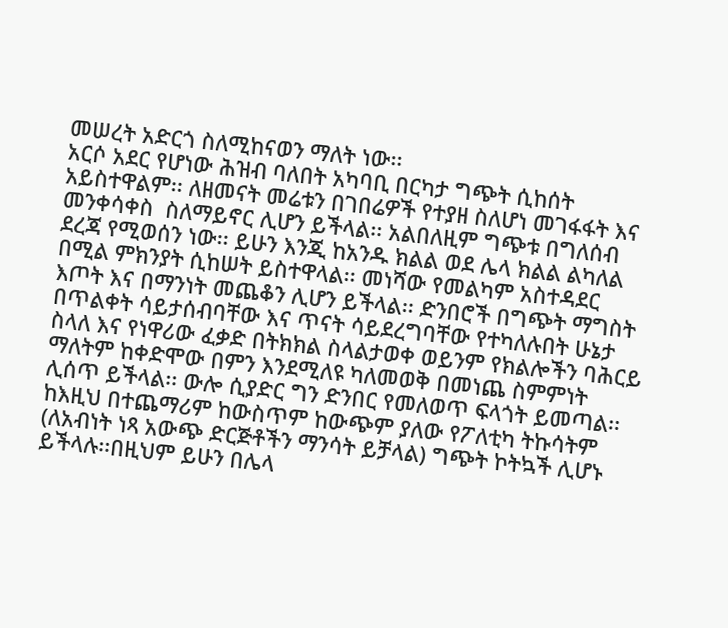መሠረት አድርጎ ስለሚከናወን ማለት ነው፡፡
አርሶ አደር የሆነው ሕዝብ ባለበት አካባቢ በርካታ ግጭት ሲከሰት አይስተዋልም፡፡ ለዘመናት መሬቱን በገበሬዎች የተያዘ ስለሆነ መገፋፋት እና መንቀሳቀስ  ስለማይኖር ሊሆን ይችላል፡፡ አልበለዚም ግጭቱ በግለሰብ ደረጃ የሚወሰን ነው፡፡ ይሁን እንጂ ከአንዱ ክልል ወደ ሌላ ክልል ልካለል በሚል ምክንያት ሲከሠት ይስተዋላል፡፡ መነሻው የመልካም አስተዳደር እጦት እና በማንነት መጨቆን ሊሆን ይችላል፡፡ ድንበሮች በግጭት ማግስት በጥልቀት ሳይታሰብባቸው እና ጥናት ሳይደረግባቸው የተካለሉበት ሁኔታ ስላለ እና የነዋሪው ፈቃድ በትክክል ስላልታወቀ ወይንም የክልሎችን ባሕርይ ማለትም ከቀድሞው በምን እንደሚለዩ ካለመወቅ በመነጨ ስምምነት ሊሰጥ ይችላል፡፡ ውሎ ሲያድር ግን ድንበር የመለወጥ ፍላጎት ይመጣል፡፡
ከእዚህ በተጨማሪም ከውስጥም ከውጭም ያለው የፖለቲካ ትኩሳትም (ለአብነት ነጻ አውጭ ድርጅቶችን ማንሳት ይቻላል) ግጭት ኮትኳች ሊሆኑ ይችላሉ፡፡በዚህም ይሁን በሌላ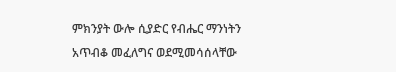ምክንያት ውሎ ሲያድር የብሔር ማንነትን አጥብቆ መፈለግና ወደሚመሳሰላቸው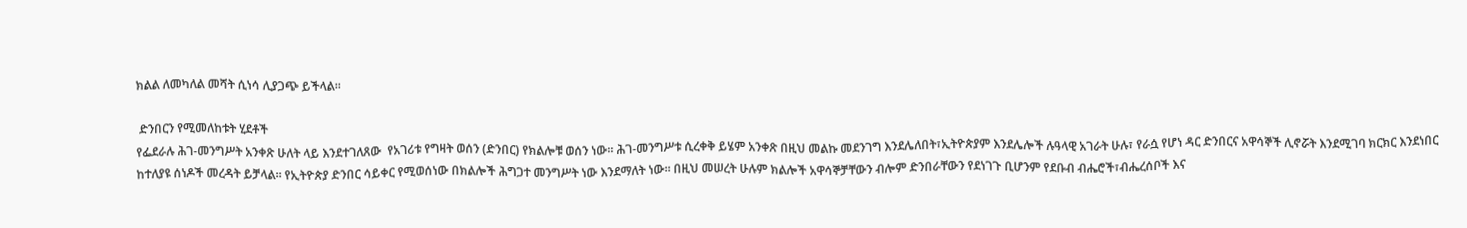ክልል ለመካለል መሻት ሲነሳ ሊያጋጭ ይችላል፡፡

 ድንበርን የሚመለከቱት ሂደቶች
የፌደራሉ ሕገ-መንግሥት አንቀጽ ሁለት ላይ እንደተገለጸው  የአገሪቱ የግዛት ወሰን (ድንበር) የክልሎቹ ወሰን ነው፡፡ ሕገ-መንግሥቱ ሲረቀቅ ይሄም አንቀጽ በዚህ መልኩ መደንገግ እንደሌለበት፣ኢትዮጵያም እንደሌሎች ሉዓላዊ አገራት ሁሉ፣ የራሷ የሆነ ዳር ድንበርና አዋሳኞች ሊኖሯት እንደሚገባ ክርክር እንደነበር ከተለያዩ ሰነዶች መረዳት ይቻላል፡፡ የኢትዮጵያ ድንበር ሳይቀር የሚወሰነው በክልሎች ሕግጋተ መንግሥት ነው እንደማለት ነው፡፡ በዚህ መሠረት ሁሉም ክልሎች አዋሳኞቻቸውን ብሎም ድንበራቸውን የደነገጉ ቢሆንም የደቡብ ብሔሮች፣ብሔረሰቦች እና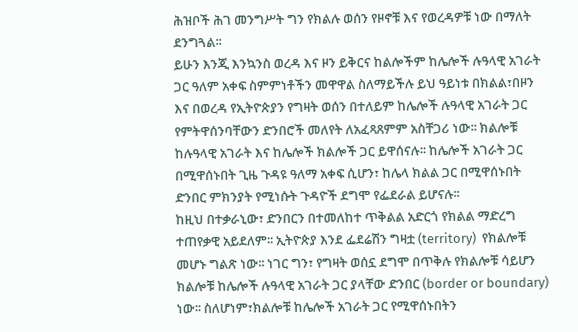ሕዝቦች ሕገ መንግሥት ግን የክልሉ ወሰን የዞኖቹ እና የወረዳዎቹ ነው በማለት ደንግጓል፡፡
ይሁን እንጂ እንኳንስ ወረዳ እና ዞን ይቅርና ከልሎችም ከሌሎች ሉዓላዊ አገራት ጋር ዓለም አቀፍ ስምምነቶችን መዋዋል ስለማይችሉ ይህ ዓይነቱ በክልል፣በዞን እና በወረዳ የኢትዮጵያን የግዛት ወሰን በተለይም ከሌሎች ሉዓላዊ አገራት ጋር የምትዋሰንባቸውን ድንበሮች መለየት ለአፈጻጸምም አስቸጋሪ ነው፡፡ ክልሎቹ ከሉዓላዊ አገራት እና ከሌሎች ክልሎች ጋር ይዋሰናሉ፡፡ ከሌሎች አገራት ጋር በሚዋሰኑበት ጊዜ ጉዳዩ ዓለማ አቀፍ ሲሆን፣ ከሌላ ክልል ጋር በሚዋሰኑበት ድንበር ምክንያት የሚነሱት ጉዳዮች ደግሞ የፌደራል ይሆናሉ፡፡
ከዚህ በተቃራኒው፣ ድንበርን በተመለከተ ጥቅልል አድርጎ የክልል ማድረግ ተጠየቃዊ አይደለም፡፡ ኢትዮጵያ እንደ ፌደሬሽን ግዛቷ (territory)  የክልሎቹ መሆኑ ግልጽ ነው፡፡ ነገር ግን፣ የግዛት ወሰኗ ደግሞ በጥቅሉ የክልሎቹ ሳይሆን ክልሎቹ ከሌሎች ሉዓላዊ አገራት ጋር ያላቸው ድንበር (border or boundary) ነው፡፡ ስለሆነም፣ክልሎቹ ከሌሎች አገራት ጋር የሚዋሰኑበትን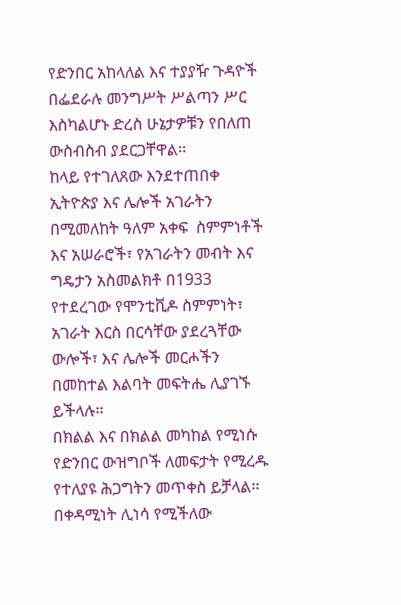የድንበር አከላለል እና ተያያዥ ጉዳዮች በፌደራሉ መንግሥት ሥልጣን ሥር እስካልሆኑ ድረስ ሁኔታዎቹን የበለጠ ውስብስብ ያደርጋቸዋል፡፡
ከላይ የተገለጸው እንደተጠበቀ ኢትዮጵያ እና ሌሎች አገራትን በሚመለከት ዓለም አቀፍ  ስምምነቶች እና አሠራሮች፣ የአገራትን መብት እና ግዴታን አስመልክቶ በ1933 የተደረገው የሞንቲቪዶ ስምምነት፣ አገራት እርስ በርሳቸው ያደረጓቸው ውሎች፣ እና ሌሎች መርሖችን በመከተል እልባት መፍትሔ ሊያገኙ ይችላሉ፡፡
በክልል እና በክልል መካከል የሚነሱ የድንበር ውዝግቦች ለመፍታት የሚረዱ የተለያዩ ሕጋግትን መጥቀስ ይቻላል፡፡ በቀዳሚነት ሊነሳ የሚችለው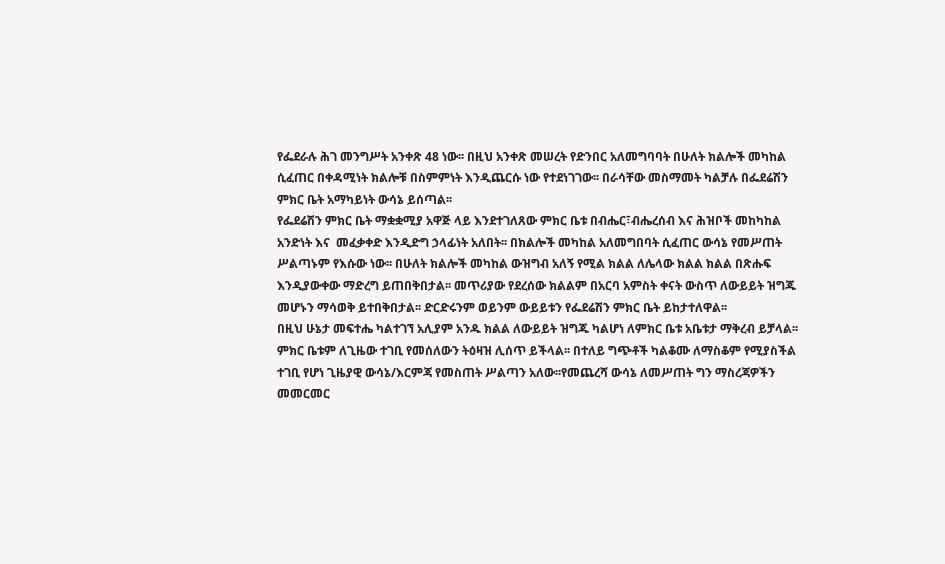የፌደራሉ ሕገ መንግሥት አንቀጽ 48 ነው፡፡ በዚህ አንቀጽ መሠረት የድንበር አለመግባባት በሁለት ክልሎች መካከል ሲፈጠር በቀዳሚነት ክልሎቹ በስምምነት እንዲጨርሱ ነው የተደነገገው፡፡ በራሳቸው መስማመት ካልቻሉ በፌደሬሽን ምክር ቤት አማካይነት ውሳኔ ይሰጣል፡፡
የፌደሬሽን ምክር ቤት ማቋቋሚያ አዋጅ ላይ እንደተገለጸው ምክር ቤቱ በብሔር፣ብሔረሰብ እና ሕዝቦች መከካከል አንድነት እና  መፈቃቀድ እንዲድግ ኃላፊነት አለበት፡፡ በክልሎች መካከል አለመግበባት ሲፈጠር ውሳኔ የመሥጠት ሥልጣኑም የእሱው ነው፡፡ በሁለት ክልሎች መካከል ውዝግብ አለኝ የሚል ክልል ለሌላው ክልል ክልል በጽሑፍ እንዲያውቀው ማድረግ ይጠበቅበታል፡፡ መጥሪያው የደረሰው ክልልም በአርባ አምስት ቀናት ውስጥ ለውይይት ዝግጁ መሆኑን ማሳወቅ ይተበቅበታል፡፡ ድርድሩንም ወይንም ውይይቱን የፌደሬሽን ምክር ቤት ይከታተለዋል፡፡
በዚህ ሁኔታ መፍተሔ ካልተገኘ አሊያም አንዱ ክልል ለውይይት ዝግጁ ካልሆነ ለምክር ቤቱ አቤቱታ ማቅረብ ይቻላል፡፡ ምክር ቤቱም ለጊዜው ተገቢ የመሰለውን ትዕዛዝ ሊሰጥ ይችላል፡፡ በተለይ ግጭቶች ካልቆሙ ለማስቆም የሚያስችል ተገቢ የሆነ ጊዜያዊ ውሳኔ/እርምጃ የመስጠት ሥልጣን አለው፡፡የመጨረሻ ውሳኔ ለመሥጠት ግን ማስረጃዎችን መመርመር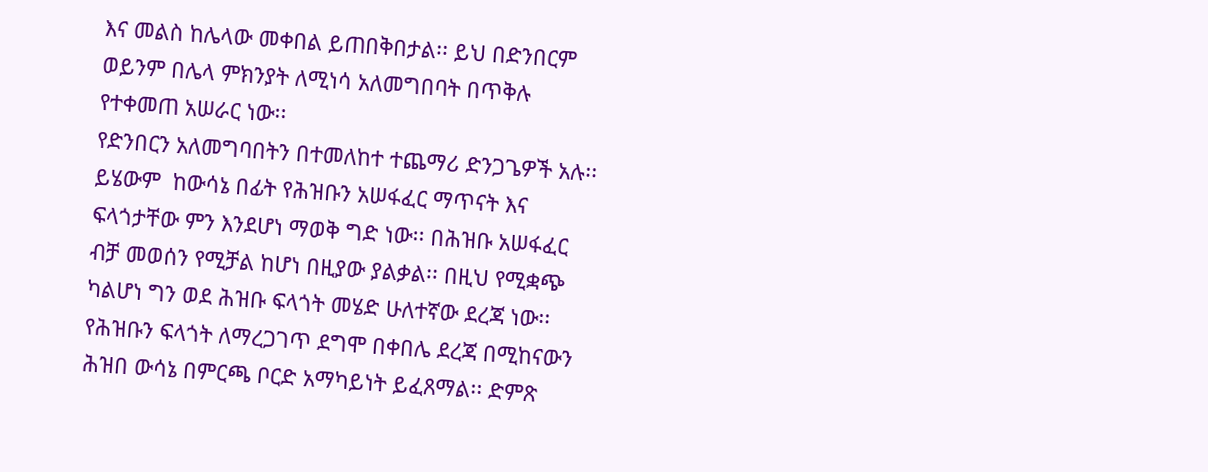እና መልስ ከሌላው መቀበል ይጠበቅበታል፡፡ ይህ በድንበርም ወይንም በሌላ ምክንያት ለሚነሳ አለመግበባት በጥቅሉ የተቀመጠ አሠራር ነው፡፡
የድንበርን አለመግባበትን በተመለከተ ተጨማሪ ድንጋጌዎች አሉ፡፡ ይሄውም  ከውሳኔ በፊት የሕዝቡን አሠፋፈር ማጥናት እና ፍላጎታቸው ምን እንደሆነ ማወቅ ግድ ነው፡፡ በሕዝቡ አሠፋፈር ብቻ መወሰን የሚቻል ከሆነ በዚያው ያልቃል፡፡ በዚህ የሚቋጭ ካልሆነ ግን ወደ ሕዝቡ ፍላጎት መሄድ ሁለተኛው ደረጃ ነው፡፡ የሕዝቡን ፍላጎት ለማረጋገጥ ደግሞ በቀበሌ ደረጃ በሚከናውን ሕዝበ ውሳኔ በምርጫ ቦርድ አማካይነት ይፈጸማል፡፡ ድምጽ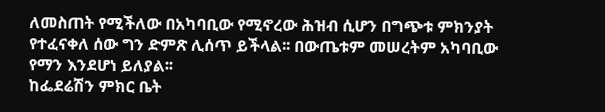ለመስጠት የሚችለው በአካባቢው የሚኖረው ሕዝብ ሲሆን በግጭቱ ምክንያት የተፈናቀለ ሰው ግን ድምጽ ሊሰጥ ይችላል፡፡ በውጤቱም መሠረትም አካባቢው የማን እንደሆነ ይለያል፡፡
ከፌደሬሽን ምክር ቤት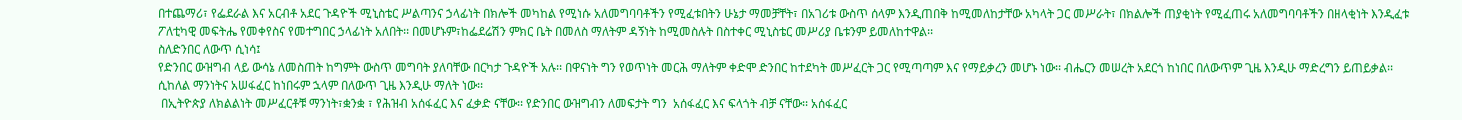በተጨማሪ፣ የፌደራል እና አርብቶ አደር ጉዳዮች ሚኒስቴር ሥልጣንና ኃላፊነት በክሎች መካከል የሚነሱ አለመግባባቶችን የሚፈቱበትን ሁኔታ ማመቻቸት፣ በአገሪቱ ውስጥ ሰላም እንዲጠበቅ ከሚመለከታቸው አካላት ጋር መሥራት፣ በክልሎች ጠያቂነት የሚፈጠሩ አለመግባባቶችን በዘላቂነት እንዲፈቱ ፖለቲካዊ መፍትሔ የመቀየስና የመተግበር ኃላፊነት አለበት፡፡ በመሆኑም፣ከፌደሬሽን ምክር ቤት በመለስ ማለትም ዳኝነት ከሚመስሉት በስተቀር ሚኒስቴር መሥሪያ ቤቱንም ይመለከተዋል፡፡
ስለድንበር ለውጥ ሲነሳ፤
የድንበር ውዝግብ ላይ ውሳኔ ለመስጠት ከግምት ውስጥ መግባት ያለባቸው በርካታ ጉዳዮች አሉ፡፡ በዋናነት ግን የወጥነት መርሕ ማለትም ቀድሞ ድንበር ከተደካት መሥፈርት ጋር የሚጣጣም እና የማይቃረን መሆኑ ነው፡፡ ብሔርን መሠረት አደርጎ ከነበር በለውጥም ጊዜ እንዲሁ ማድረግን ይጠይቃል፡፡ ሲከለል ማንነትና አሠፋፈር ከነበሩም ኋላም በለውጥ ጊዜ እንዲሁ ማለት ነው፡፡
 በኢትዮጵያ ለክልልነት መሥፈርቶቹ ማንነት፣ቋንቋ ፣ የሕዝብ አሰፋፈር እና ፈቃድ ናቸው፡፡ የድንበር ውዝግብን ለመፍታት ግን  አሰፋፈር እና ፍላጎት ብቻ ናቸው፡፡ አሰፋፈር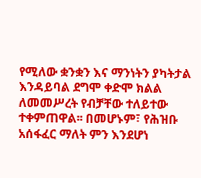የሚለው ቋንቋን እና ማንነትን ያካትታል እንዳይባል ደግሞ ቀድሞ ክልል ለመመሥረት የብቻቸው ተለይተው ተቀምጠዋል፡፡ በመሆኑም፣ የሕዝቡ አሰፋፈር ማለት ምን እንደሆነ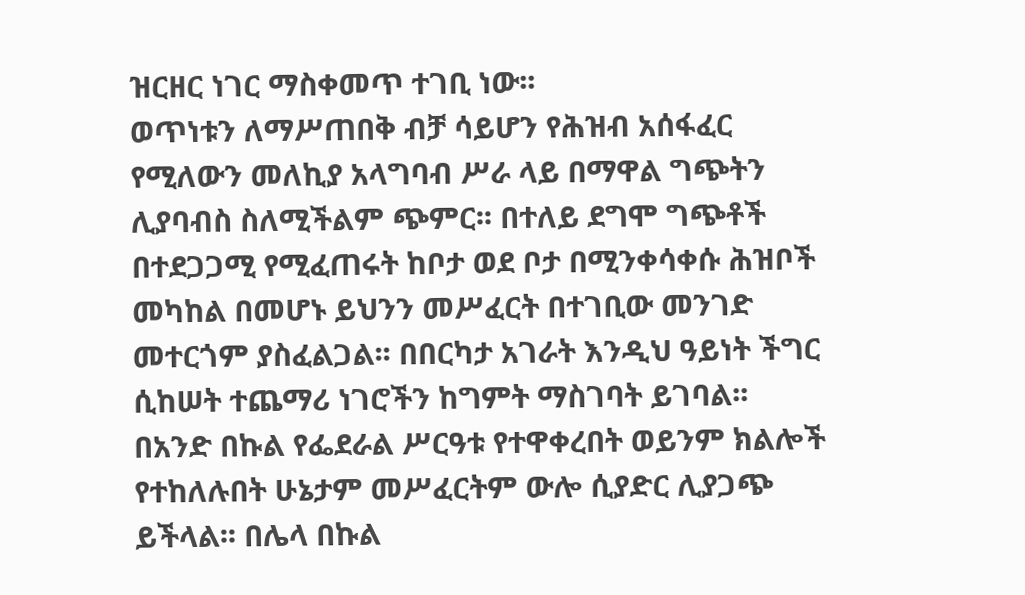ዝርዘር ነገር ማስቀመጥ ተገቢ ነው፡፡
ወጥነቱን ለማሥጠበቅ ብቻ ሳይሆን የሕዝብ አሰፋፈር የሚለውን መለኪያ አላግባብ ሥራ ላይ በማዋል ግጭትን ሊያባብስ ስለሚችልም ጭምር፡፡ በተለይ ደግሞ ግጭቶች በተደጋጋሚ የሚፈጠሩት ከቦታ ወደ ቦታ በሚንቀሳቀሱ ሕዝቦች መካከል በመሆኑ ይህንን መሥፈርት በተገቢው መንገድ መተርጎም ያስፈልጋል፡፡ በበርካታ አገራት እንዲህ ዓይነት ችግር ሲከሠት ተጨማሪ ነገሮችን ከግምት ማስገባት ይገባል፡፡
በአንድ በኩል የፌደራል ሥርዓቱ የተዋቀረበት ወይንም ክልሎች የተከለሉበት ሁኔታም መሥፈርትም ውሎ ሲያድር ሊያጋጭ ይችላል፡፡ በሌላ በኩል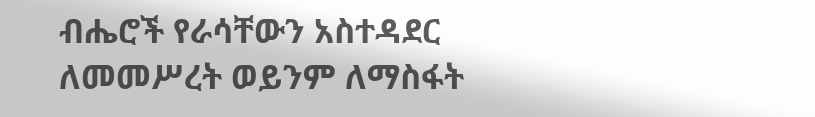ብሔሮች የራሳቸውን አስተዳደር ለመመሥረት ወይንም ለማስፋት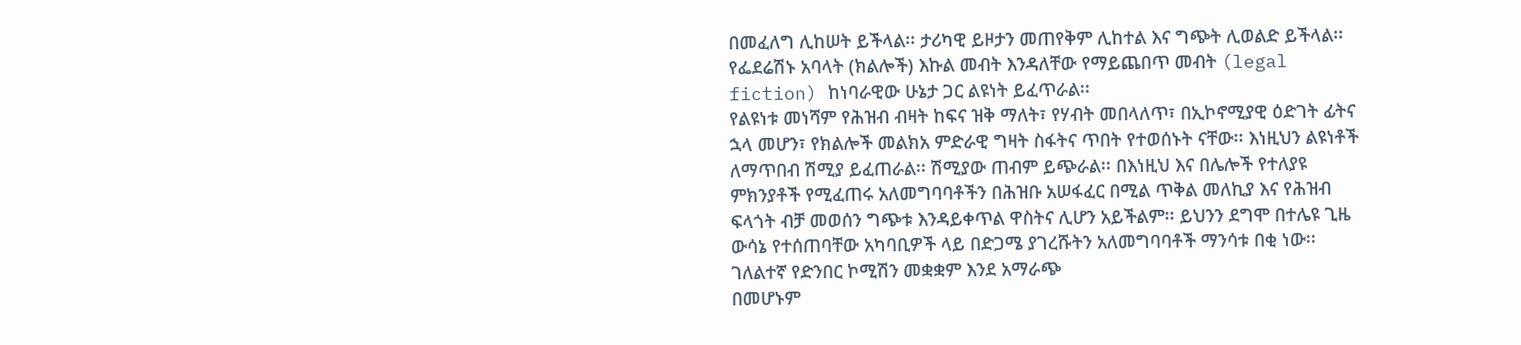በመፈለግ ሊከሠት ይችላል፡፡ ታሪካዊ ይዞታን መጠየቅም ሊከተል እና ግጭት ሊወልድ ይችላል፡፡ የፌደሬሽኑ አባላት (ክልሎች) እኩል መብት እንዳለቸው የማይጨበጥ መብት (legal fiction) ከነባራዊው ሁኔታ ጋር ልዩነት ይፈጥራል፡፡
የልዩነቱ መነሻም የሕዝብ ብዛት ከፍና ዝቅ ማለት፣ የሃብት መበላለጥ፣ በኢኮኖሚያዊ ዕድገት ፊትና ኋላ መሆን፣ የክልሎች መልክአ ምድራዊ ግዛት ስፋትና ጥበት የተወሰኑት ናቸው፡፡ እነዚህን ልዩነቶች ለማጥበብ ሽሚያ ይፈጠራል፡፡ ሽሚያው ጠብም ይጭራል፡፡ በእነዚህ እና በሌሎች የተለያዩ ምክንያቶች የሚፈጠሩ አለመግባባቶችን በሕዝቡ አሠፋፈር በሚል ጥቅል መለኪያ እና የሕዝብ ፍላጎት ብቻ መወሰን ግጭቱ እንዳይቀጥል ዋስትና ሊሆን አይችልም፡፡ ይህንን ደግሞ በተሌዩ ጊዜ ውሳኔ የተሰጠባቸው አካባቢዎች ላይ በድጋሜ ያገረሹትን አለመግባባቶች ማንሳቱ በቂ ነው፡፡
ገለልተኛ የድንበር ኮሚሽን መቋቋም እንደ አማራጭ
በመሆኑም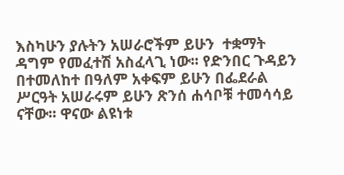እስካሁን ያሉትን አሠራሮችም ይሁን  ተቋማት ዳግም የመፈተሽ አስፈላጊ ነው፡፡ የድንበር ጉዳይን በተመለከተ በዓለም አቀፍም ይሁን በፌደራል ሥርዓት አሠራሩም ይሁን ጽንሰ ሐሳቦቹ ተመሳሳይ ናቸው፡፡ ዋናው ልዩነቱ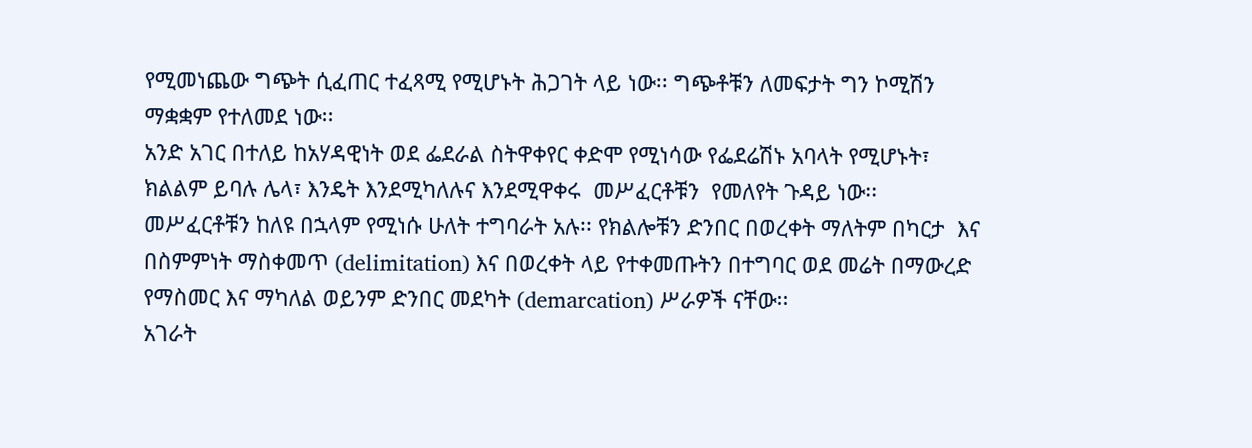የሚመነጨው ግጭት ሲፈጠር ተፈጻሚ የሚሆኑት ሕጋገት ላይ ነው፡፡ ግጭቶቹን ለመፍታት ግን ኮሚሽን ማቋቋም የተለመደ ነው፡፡
አንድ አገር በተለይ ከአሃዳዊነት ወደ ፌደራል ስትዋቀየር ቀድሞ የሚነሳው የፌደሬሽኑ አባላት የሚሆኑት፣ ክልልም ይባሉ ሌላ፣ እንዴት እንደሚካለሉና እንደሚዋቀሩ  መሥፈርቶቹን  የመለየት ጉዳይ ነው፡፡ መሥፈርቶቹን ከለዩ በኋላም የሚነሱ ሁለት ተግባራት አሉ፡፡ የክልሎቹን ድንበር በወረቀት ማለትም በካርታ  እና በስምምነት ማስቀመጥ (delimitation) እና በወረቀት ላይ የተቀመጡትን በተግባር ወደ መሬት በማውረድ የማስመር እና ማካለል ወይንም ድንበር መደካት (demarcation) ሥራዎች ናቸው፡፡
አገራት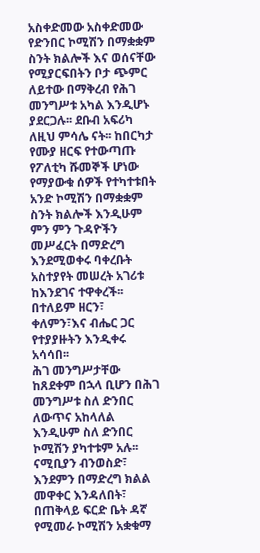አስቀድመው አስቀድመው የድንበር ኮሚሽን በማቋቋም ስንት ክልሎች እና ወሰናቸው የሚያርፍበትን ቦታ ጭምር ለይተው በማቅረብ የሕገ መንግሥቱ አካል እንዲሆኑ ያደርጋሉ፡፡ ደቡብ አፍሪካ ለዚህ ምሳሌ ናት፡፡ ከበርካታ የሙያ ዘርፍ የተውጣጡ የፖለቲካ ሹመኞች ሆነው የማያውቁ ሰዎች የተካተቱበት አንድ ኮሚሽን በማቋቋም ስንት ክልሎች እንዲሁም ምን ምን ጉዳዮችን መሥፈርት በማድረግ እንደሚወቀሩ ባቀረቡት አስተያየት መሠረት አገሪቱ ከእንደገና ተዋቀረች፡፡ በተለይም ዘርን፣ ቀለምን፣እና ብሔር ጋር የተያያዙትን እንዲቀሩ አሳሳበ፡፡
ሕገ መንግሥታቸው ከጸደቀም በኋላ ቢሆን በሕገ መንግሥቱ ስለ ድንበር ለውጥና አከላለል እንዲሁም ስለ ድንበር ኮሚሽን ያካተቱም አሉ፡፡ ናሚቢያን ብንወስድ፣ እንደምን በማድረግ ክልል መዋቀር እንዳለበት፣ በጠቅላይ ፍርድ ቤት ዳኛ የሚመራ ኮሚሽን አቋቁማ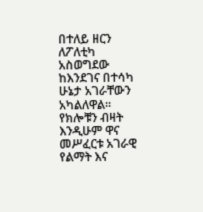በተለይ ዘርን ለፖለቲካ አስወግደው ከእንደገና በተሳካ ሁኔታ አገራቸውን አካልለዋል፡፡ የክሎቹን ብዛት እንዲሁም ዋና መሥፈርቱ አገራዊ የልማት እና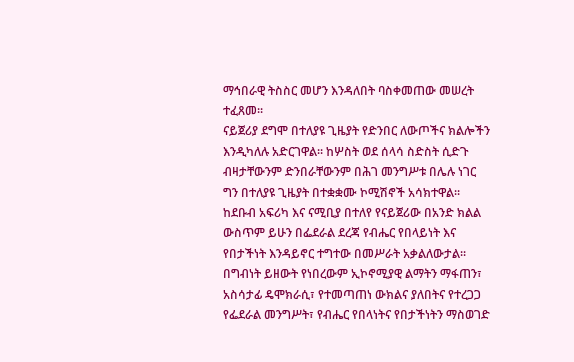ማኅበራዊ ትስስር መሆን እንዳለበት ባስቀመጠው መሠረት ተፈጸመ፡፡
ናይጀሪያ ደግሞ በተለያዩ ጊዜያት የድንበር ለውጦችና ክልሎችን እንዲካለሉ አድርገዋል፡፡ ከሦስት ወደ ሰላሳ ስድስት ሲድጉ ብዛታቸውንም ድንበራቸውንም በሕገ መንግሥቱ በሌሉ ነገር ግን በተለያዩ ጊዜያት በተቋቋሙ ኮሚሽኖች አሳክተዋል፡፡ ከደቡብ አፍሪካ እና ናሚቢያ በተለየ የናይጀሪው በአንድ ክልል ውስጥም ይሁን በፌደራል ደረጃ የብሔር የበላይነት እና የበታችነት እንዳይኖር ተግተው በመሥራት አቃልለውታል፡፡
በግብነት ይዘውት የነበረውም ኢኮኖሚያዊ ልማትን ማፋጠን፣ አስሳታፊ ዴሞክራሲ፣ የተመጣጠነ ውክልና ያለበትና የተረጋጋ የፌደራል መንግሥት፣ የብሔር የበላነትና የበታችነትን ማስወገድ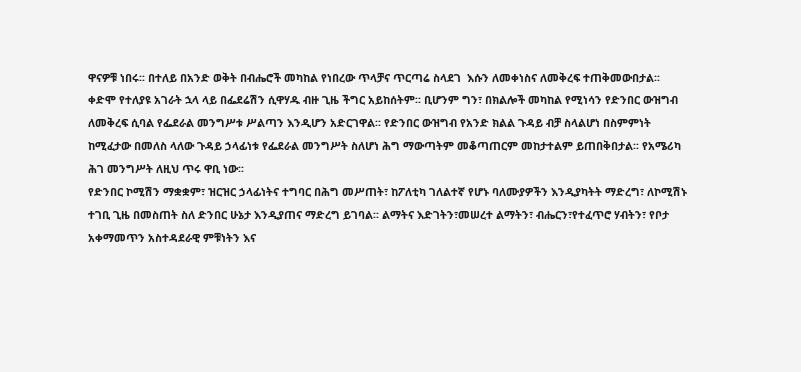ዋናዎቹ ነበሩ፡፡ በተለይ በአንድ ወቅት በብሔሮች መካከል የነበረው ጥላቻና ጥርጣሬ ስላደገ  እሱን ለመቀነስና ለመቅረፍ ተጠቅመውበታል፡፡
ቀድሞ የተለያዩ አገራት ኋላ ላይ በፌደሬሽን ሲዋሃዱ ብዙ ጊዜ ችግር አይከሰትም፡፡ ቢሆንም ግን፣ በክልሎች መካከል የሚነሳን የድንበር ውዝግብ ለመቅረፍ ሲባል የፌደራል መንግሥቱ ሥልጣን እንዲሆን አድርገዋል፡፡ የድንበር ውዝግብ የአንድ ክልል ጉዳይ ብቻ ስላልሆነ በስምምነት ከሚፈታው በመለስ ላለው ጉዳይ ኃላፊነቱ የፌደራል መንግሥት ስለሆነ ሕግ ማውጣትም መቆጣጠርም መከታተልም ይጠበቅበታል፡፡ የአሜሪካ ሕገ መንግሥት ለዚህ ጥሩ ዋቢ ነው፡፡
የድንበር ኮሚሽን ማቋቋም፣ ዝርዝር ኃላፊነትና ተግባር በሕግ መሥጠት፣ ከፖለቲካ ገለልተኛ የሆኑ ባለሙያዎችን እንዲያካትት ማድረግ፣ ለኮሚሽኑ ተገቢ ጊዜ በመስጠት ስለ ድንበር ሁኔታ እንዲያጠና ማድረግ ይገባል፡፡ ልማትና እድገትን፣መሠረተ ልማትን፣ ብሔርን፣የተፈጥሮ ሃብትን፣ የቦታ አቀማመጥን አስተዳደራዊ ምቹነትን እና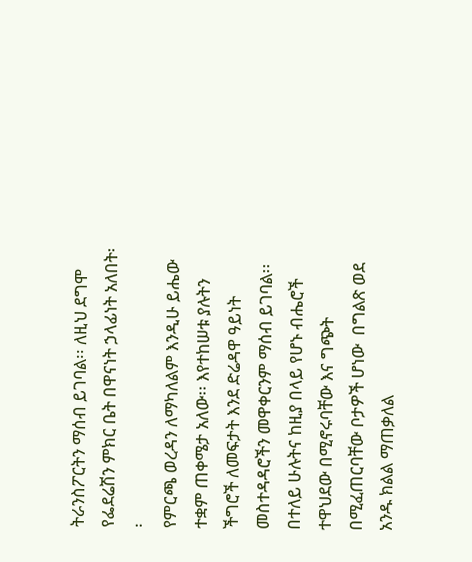ትራንስፖርትን ማሰብ ይገባል፡፡ ለዚህ ደግሞ የፌደሬሽን ምክር ቤት በዋናነት ኃላፊነት አለበት፡፡
የምርጫ ወረዳን ለማካለልም እንዲሁ ይሔው ተቋም ጠቀሜታ አለው፡፡ እየተከሠቱ ያሉትን ችግሮች ለመፍታት እንደ ድሬዳዋ ዓይነት መስተዳዳሮችን መዋቀርንም ማሰብ ይገባል፡፡ በተለይ ሁሉትና ከዚያ በላይ የሆኑ ብሔሮች ተዋህደው በሚኖሩባቸው እና ግጭት በሚፈጠርባቸው ቦታዎች ሆነው  በግልጽ ወደ አንዱ ክልል ማጠቃለል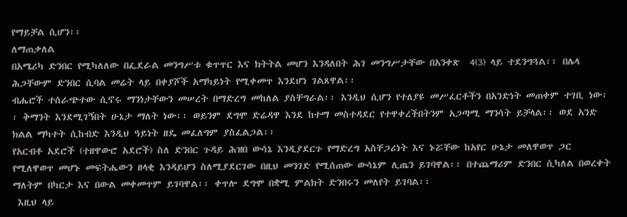የማይቻል ሲሆን፡፡
ለማጠቃለል
በአሜሪካ ድንበር የሚካለለው በፌደራል መንግሥቱ ቁጥጥር እና ክትትል መሆን እንዳለበት ሕገ መንግሥታቸው በአንቀጽ  4(3) ላይ ተደንግጓል፡፡ በሌላ ሕጋቸውም ድንበር ሲባል መሬት ላይ በቀያሾች አማካይነት የሚቀመጥ እንደሆነ ገልጸዋል፡፡
ብሔሮች ተሰራጭተው ሲኖሩ ማንነታቸውን መሠረት በማድረግ መከለል ያስቸግራል፡፡ እንዲህ ሲሆን የተለያዩ መሥፈርቶችን በአንድነት መጠቀም ተገቢ ነው፡፡ ቅማንት እንደሚገኝበት ሁኔታ ማለት ነው፡፡ ወይንም ደግሞ ድሬዳዋ እንደ ከተማ መስተዳደር የተዋቀረችበትንም አጋጣሚ ማንሳት ይቻላል፡፡ ወደ አንድ ክልል ማካተት ሲከብድ እንዲህ ዓይነት ዘዴ መፈለግም ያስፈልጋል፡፡
የአርብቶ አደሮች (ተዘዋውሮ አደሮች) ስለ ድንበር ጉዳይ ሕዝበ ውሳኔ እንዲያደርጉ የማድረግ አስቸጋሪነት እና ኑሯቸው ከአየር ሁኔታ መለዋወጥ ጋር የሚለዋወጥ መሆኑ መፍትሔውን ዘላቂ እንዳይሆን ስለሚያደርገው በዚህ መንገድ የሚሰጠው ውሳኔም ሊጤን ይገባዋል፡፡ በተጨማሪም ድንበር ሲካለል በወረቀት ማለትም በካርታ እና በውል መቀመጥም ይገባዋል፡፡ ቀጥሎ ደግሞ በቋሚ ምልክት ድንበሩን መለየት ይገባል፡፡
 እዚህ ላይ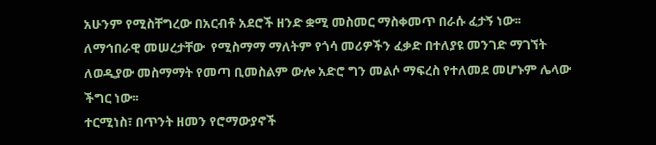አሁንም የሚስቸግረው በአርብቶ አደሮች ዘንድ ቋሚ መስመር ማስቀመጥ በራሱ ፈታኝ ነው፡፡ ለማኅበራዊ መሠረታቸው  የሚስማማ ማለትም የጎሳ መሪዎችን ፈቃድ በተለያዩ መንገድ ማገኘት ለወዲያው መስማማት የመጣ ቢመስልም ውሎ አድሮ ግን መልሶ ማፍረስ የተለመደ መሆኑም ሌላው ችግር ነው፡፡
ተርሚነስ፣ በጥንት ዘመን የሮማውያኖች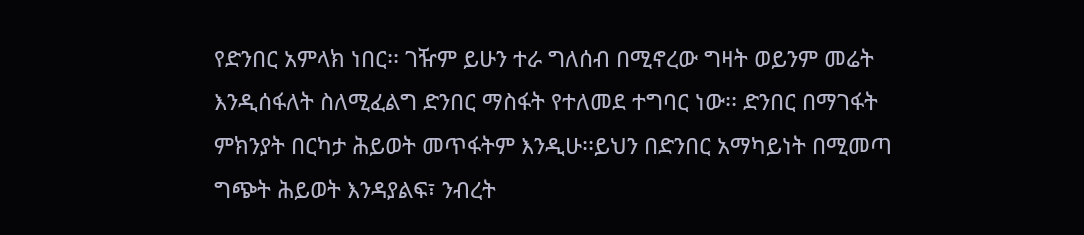የድንበር አምላክ ነበር፡፡ ገዥም ይሁን ተራ ግለሰብ በሚኖረው ግዛት ወይንም መሬት እንዲሰፋለት ስለሚፈልግ ድንበር ማስፋት የተለመደ ተግባር ነው፡፡ ድንበር በማገፋት ምክንያት በርካታ ሕይወት መጥፋትም እንዲሁ፡፡ይህን በድንበር አማካይነት በሚመጣ ግጭት ሕይወት እንዳያልፍ፣ ንብረት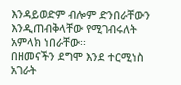እንዳይወድም ብሎም ድንበራቸውን እንዲጠብቅላቸው የሚገብሩለት አምላክ ነበራቸው፡፡
በዘመናችን ደግሞ እንደ ተርሚነስ አገራት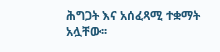ሕግጋት እና አሰፈጻሚ ተቋማት አሏቸው፡፡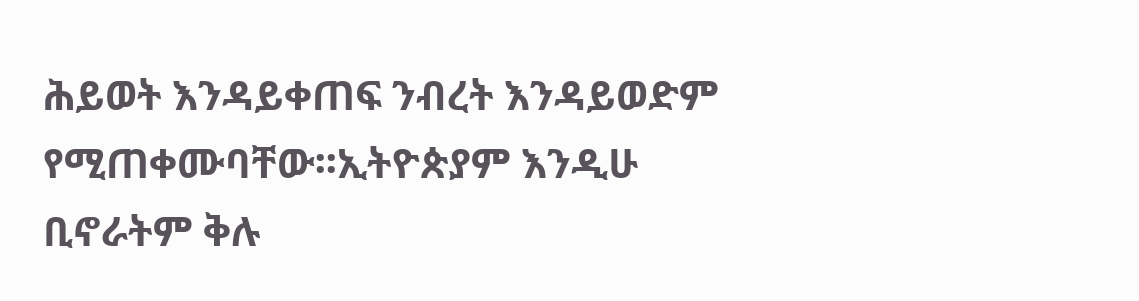ሕይወት እንዳይቀጠፍ ንብረት እንዳይወድም የሚጠቀሙባቸው፡፡ኢትዮጵያም እንዲሁ ቢኖራትም ቅሉ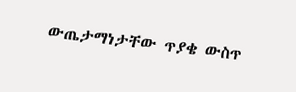ውጤታማነታቸው ጥያቄ ውስጥ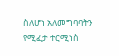ስለሆነ አለመግባባትን የሚፈታ ተርሚነስ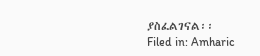ያስፈልገናል፡፡
Filed in: Amharic